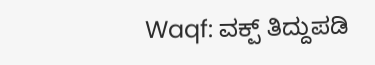Waqf: ವಕ್ಪ್ ತಿದ್ದುಪಡಿ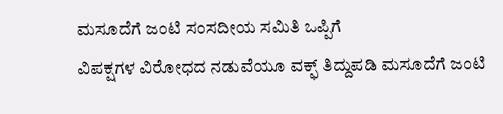ಮಸೂದೆಗೆ ಜಂಟಿ ಸಂಸದೀಯ ಸಮಿತಿ ಒಪ್ಪಿಗೆ
ವಿಪಕ್ಷಗಳ ವಿರೋಧದ ನಡುವೆಯೂ ವಕ್ಫ್ ತಿದ್ದುಪಡಿ ಮಸೂದೆಗೆ ಜಂಟಿ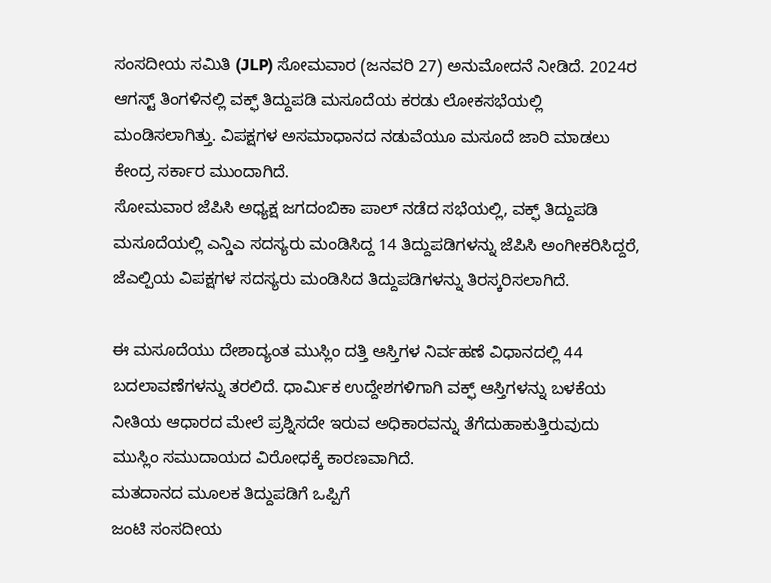ಸಂಸದೀಯ ಸಮಿತಿ (JLP) ಸೋಮವಾರ (ಜನವರಿ 27) ಅನುಮೋದನೆ ನೀಡಿದೆ. 2024ರ ಆಗಸ್ಟ್ ತಿಂಗಳಿನಲ್ಲಿ ವಕ್ಫ್ ತಿದ್ದುಪಡಿ ಮಸೂದೆಯ ಕರಡು ಲೋಕಸಭೆಯಲ್ಲಿ ಮಂಡಿಸಲಾಗಿತ್ತು. ವಿಪಕ್ಷಗಳ ಅಸಮಾಧಾನದ ನಡುವೆಯೂ ಮಸೂದೆ ಜಾರಿ ಮಾಡಲು ಕೇಂದ್ರ ಸರ್ಕಾರ ಮುಂದಾಗಿದೆ.
ಸೋಮವಾರ ಜೆಪಿಸಿ ಅಧ್ಯಕ್ಷ ಜಗದಂಬಿಕಾ ಪಾಲ್ ನಡೆದ ಸಭೆಯಲ್ಲಿ, ವಕ್ಫ್ ತಿದ್ದುಪಡಿ ಮಸೂದೆಯಲ್ಲಿ ಎನ್ಡಿಎ ಸದಸ್ಯರು ಮಂಡಿಸಿದ್ದ 14 ತಿದ್ದುಪಡಿಗಳನ್ನು ಜೆಪಿಸಿ ಅಂಗೀಕರಿಸಿದ್ದರೆ, ಜೆಎಲ್ಪಿಯ ವಿಪಕ್ಷಗಳ ಸದಸ್ಯರು ಮಂಡಿಸಿದ ತಿದ್ದುಪಡಿಗಳನ್ನು ತಿರಸ್ಕರಿಸಲಾಗಿದೆ.

ಈ ಮಸೂದೆಯು ದೇಶಾದ್ಯಂತ ಮುಸ್ಲಿಂ ದತ್ತಿ ಆಸ್ತಿಗಳ ನಿರ್ವಹಣೆ ವಿಧಾನದಲ್ಲಿ 44 ಬದಲಾವಣೆಗಳನ್ನು ತರಲಿದೆ. ಧಾರ್ಮಿಕ ಉದ್ದೇಶಗಳಿಗಾಗಿ ವಕ್ಫ್ ಆಸ್ತಿಗಳನ್ನು ಬಳಕೆಯ ನೀತಿಯ ಆಧಾರದ ಮೇಲೆ ಪ್ರಶ್ನಿಸದೇ ಇರುವ ಅಧಿಕಾರವನ್ನು ತೆಗೆದುಹಾಕುತ್ತಿರುವುದು ಮುಸ್ಲಿಂ ಸಮುದಾಯದ ವಿರೋಧಕ್ಕೆ ಕಾರಣವಾಗಿದೆ.
ಮತದಾನದ ಮೂಲಕ ತಿದ್ದುಪಡಿಗೆ ಒಪ್ಪಿಗೆ
ಜಂಟಿ ಸಂಸದೀಯ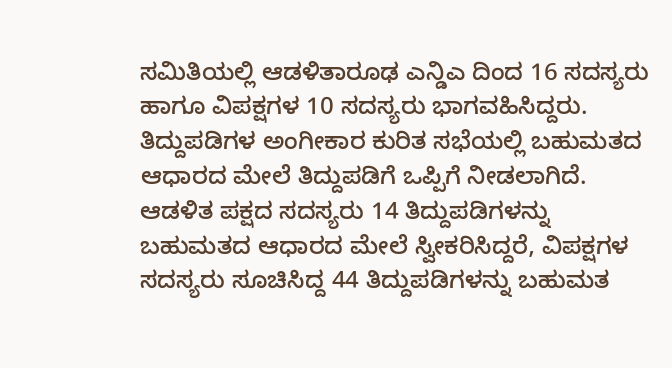ಸಮಿತಿಯಲ್ಲಿ ಆಡಳಿತಾರೂಢ ಎನ್ಡಿಎ ದಿಂದ 16 ಸದಸ್ಯರು ಹಾಗೂ ವಿಪಕ್ಷಗಳ 10 ಸದಸ್ಯರು ಭಾಗವಹಿಸಿದ್ದರು. ತಿದ್ದುಪಡಿಗಳ ಅಂಗೀಕಾರ ಕುರಿತ ಸಭೆಯಲ್ಲಿ ಬಹುಮತದ ಆಧಾರದ ಮೇಲೆ ತಿದ್ದುಪಡಿಗೆ ಒಪ್ಪಿಗೆ ನೀಡಲಾಗಿದೆ. ಆಡಳಿತ ಪಕ್ಷದ ಸದಸ್ಯರು 14 ತಿದ್ದುಪಡಿಗಳನ್ನು ಬಹುಮತದ ಆಧಾರದ ಮೇಲೆ ಸ್ವೀಕರಿಸಿದ್ದರೆ, ವಿಪಕ್ಷಗಳ ಸದಸ್ಯರು ಸೂಚಿಸಿದ್ದ 44 ತಿದ್ದುಪಡಿಗಳನ್ನು ಬಹುಮತ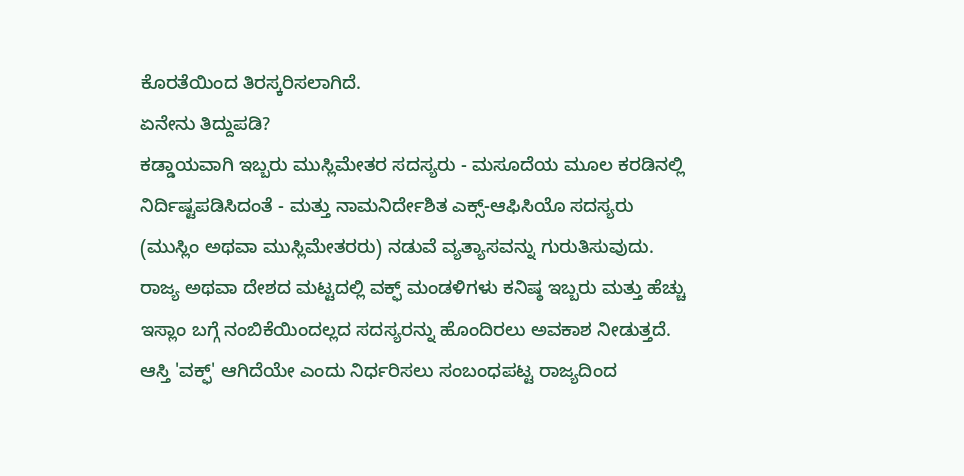ಕೊರತೆಯಿಂದ ತಿರಸ್ಕರಿಸಲಾಗಿದೆ.
ಏನೇನು ತಿದ್ದುಪಡಿ?
ಕಡ್ಡಾಯವಾಗಿ ಇಬ್ಬರು ಮುಸ್ಲಿಮೇತರ ಸದಸ್ಯರು - ಮಸೂದೆಯ ಮೂಲ ಕರಡಿನಲ್ಲಿ ನಿರ್ದಿಷ್ಟಪಡಿಸಿದಂತೆ - ಮತ್ತು ನಾಮನಿರ್ದೇಶಿತ ಎಕ್ಸ್-ಆಫಿಸಿಯೊ ಸದಸ್ಯರು (ಮುಸ್ಲಿಂ ಅಥವಾ ಮುಸ್ಲಿಮೇತರರು) ನಡುವೆ ವ್ಯತ್ಯಾಸವನ್ನು ಗುರುತಿಸುವುದು. ರಾಜ್ಯ ಅಥವಾ ದೇಶದ ಮಟ್ಟದಲ್ಲಿ ವಕ್ಫ್ ಮಂಡಳಿಗಳು ಕನಿಷ್ಠ ಇಬ್ಬರು ಮತ್ತು ಹೆಚ್ಚು ಇಸ್ಲಾಂ ಬಗ್ಗೆ ನಂಬಿಕೆಯಿಂದಲ್ಲದ ಸದಸ್ಯರನ್ನು ಹೊಂದಿರಲು ಅವಕಾಶ ನೀಡುತ್ತದೆ.
ಆಸ್ತಿ 'ವಕ್ಫ್' ಆಗಿದೆಯೇ ಎಂದು ನಿರ್ಧರಿಸಲು ಸಂಬಂಧಪಟ್ಟ ರಾಜ್ಯದಿಂದ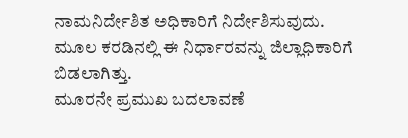ನಾಮನಿರ್ದೇಶಿತ ಅಧಿಕಾರಿಗೆ ನಿರ್ದೇಶಿಸುವುದು. ಮೂಲ ಕರಡಿನಲ್ಲಿ ಈ ನಿರ್ಧಾರವನ್ನು ಜಿಲ್ಲಾಧಿಕಾರಿಗೆ ಬಿಡಲಾಗಿತ್ತು.
ಮೂರನೇ ಪ್ರಮುಖ ಬದಲಾವಣೆ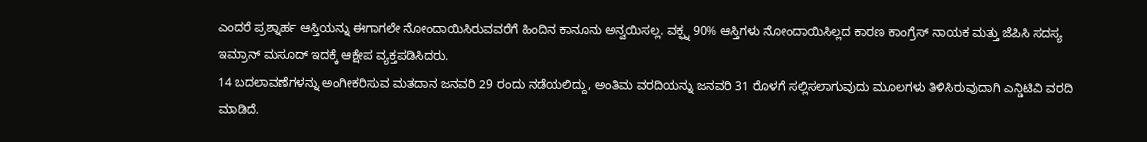ಎಂದರೆ ಪ್ರಶ್ನಾರ್ಹ ಆಸ್ತಿಯನ್ನು ಈಗಾಗಲೇ ನೋಂದಾಯಿಸಿರುವವರೆಗೆ ಹಿಂದಿನ ಕಾನೂನು ಅನ್ವಯಿಸಲ್ಲ. ವಕ್ಫ್ನ 90% ಆಸ್ತಿಗಳು ನೋಂದಾಯಿಸಿಲ್ಲದ ಕಾರಣ ಕಾಂಗ್ರೆಸ್ ನಾಯಕ ಮತ್ತು ಜೆಪಿಸಿ ಸದಸ್ಯ ಇಮ್ರಾನ್ ಮಸೂದ್ ಇದಕ್ಕೆ ಆಕ್ಷೇಪ ವ್ಯಕ್ತಪಡಿಸಿದರು.
14 ಬದಲಾವಣೆಗಳನ್ನು ಅಂಗೀಕರಿಸುವ ಮತದಾನ ಜನವರಿ 29 ರಂದು ನಡೆಯಲಿದ್ದು, ಅಂತಿಮ ವರದಿಯನ್ನು ಜನವರಿ 31 ರೊಳಗೆ ಸಲ್ಲಿಸಲಾಗುವುದು ಮೂಲಗಳು ತಿಳಿಸಿರುವುದಾಗಿ ಎನ್ಡಿಟಿವಿ ವರದಿ ಮಾಡಿದೆ.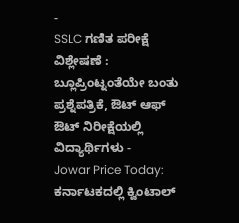-
SSLC ಗಣಿತ ಪರೀಕ್ಷೆ ವಿಶ್ಲೇಷಣೆ : ಬ್ಲೂಪ್ರಿಂಟ್ನಂತೆಯೇ ಬಂತು ಪ್ರಶ್ನೆಪತ್ರಿಕೆ, ಔಟ್ ಆಫ್ ಔಟ್ ನಿರೀಕ್ಷೆಯಲ್ಲಿ ವಿದ್ಯಾರ್ಥಿಗಳು -
Jowar Price Today: ಕರ್ನಾಟಕದಲ್ಲಿ ಕ್ವಿಂಟಾಲ್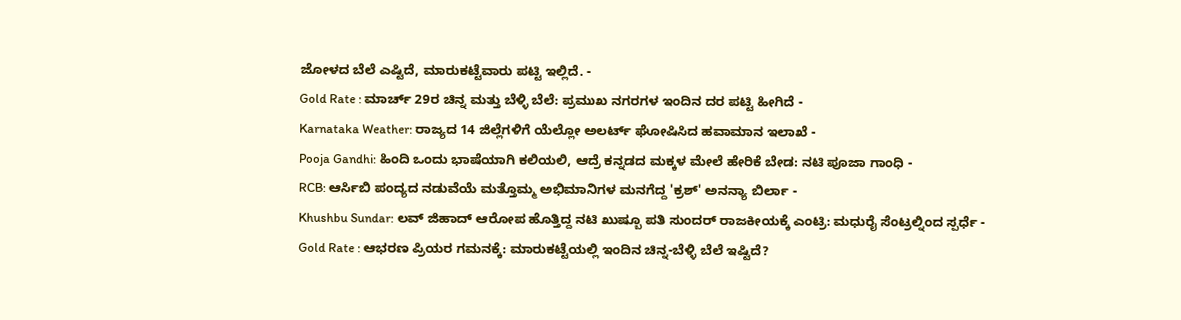ಜೋಳದ ಬೆಲೆ ಎಷ್ಟಿದೆ, ಮಾರುಕಟ್ಟೆವಾರು ಪಟ್ಟಿ ಇಲ್ಲಿದೆ. -
Gold Rate : ಮಾರ್ಚ್ 29ರ ಚಿನ್ನ ಮತ್ತು ಬೆಳ್ಳಿ ಬೆಲೆ: ಪ್ರಮುಖ ನಗರಗಳ ಇಂದಿನ ದರ ಪಟ್ಟಿ ಹೀಗಿದೆ -
Karnataka Weather: ರಾಜ್ಯದ 14 ಜಿಲ್ಲೆಗಳಿಗೆ ಯೆಲ್ಲೋ ಅಲರ್ಟ್ ಘೋಷಿಸಿದ ಹವಾಮಾನ ಇಲಾಖೆ -
Pooja Gandhi: ಹಿಂದಿ ಒಂದು ಭಾಷೆಯಾಗಿ ಕಲಿಯಲಿ, ಆದ್ರೆ ಕನ್ನಡದ ಮಕ್ಕಳ ಮೇಲೆ ಹೇರಿಕೆ ಬೇಡ: ನಟಿ ಪೂಜಾ ಗಾಂಧಿ -
RCB: ಆರ್ಸಿಬಿ ಪಂದ್ಯದ ನಡುವೆಯೆ ಮತ್ತೊಮ್ಮ ಅಭಿಮಾನಿಗಳ ಮನಗೆದ್ದ 'ಕ್ರಶ್' ಅನನ್ಯಾ ಬಿರ್ಲಾ -
Khushbu Sundar: ಲವ್ ಜಿಹಾದ್ ಆರೋಪ ಹೊತ್ತಿದ್ದ ನಟಿ ಖುಷ್ಬೂ ಪತಿ ಸುಂದರ್ ರಾಜಕೀಯಕ್ಕೆ ಎಂಟ್ರಿ: ಮಧುರೈ ಸೆಂಟ್ರಲ್ನಿಂದ ಸ್ಪರ್ಧೆ -
Gold Rate : ಆಭರಣ ಪ್ರಿಯರ ಗಮನಕ್ಕೆ: ಮಾರುಕಟ್ಟೆಯಲ್ಲಿ ಇಂದಿನ ಚಿನ್ನ-ಬೆಳ್ಳಿ ಬೆಲೆ ಇಷ್ಟಿದೆ?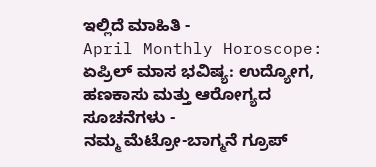ಇಲ್ಲಿದೆ ಮಾಹಿತಿ -
April Monthly Horoscope: ಏಪ್ರಿಲ್ ಮಾಸ ಭವಿಷ್ಯ: ಉದ್ಯೋಗ, ಹಣಕಾಸು ಮತ್ತು ಆರೋಗ್ಯದ ಸೂಚನೆಗಳು -
ನಮ್ಮ ಮೆಟ್ರೋ-ಬಾಗ್ಮನೆ ಗ್ರೂಪ್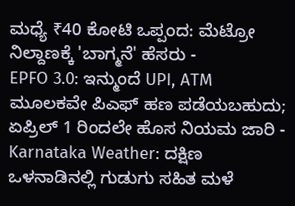ಮಧ್ಯೆ ₹40 ಕೋಟಿ ಒಪ್ಪಂದ: ಮೆಟ್ರೋ ನಿಲ್ದಾಣಕ್ಕೆ 'ಬಾಗ್ಮನೆ' ಹೆಸರು -
EPFO 3.0: ಇನ್ಮುಂದೆ UPI, ATM ಮೂಲಕವೇ ಪಿಎಫ್ ಹಣ ಪಡೆಯಬಹುದು; ಏಪ್ರಿಲ್ 1 ರಿಂದಲೇ ಹೊಸ ನಿಯಮ ಜಾರಿ -
Karnataka Weather: ದಕ್ಷಿಣ ಒಳನಾಡಿನಲ್ಲಿ ಗುಡುಗು ಸಹಿತ ಮಳೆ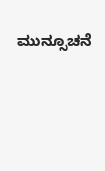ಮುನ್ಸೂಚನೆ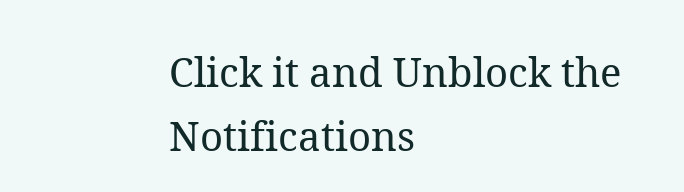Click it and Unblock the Notifications